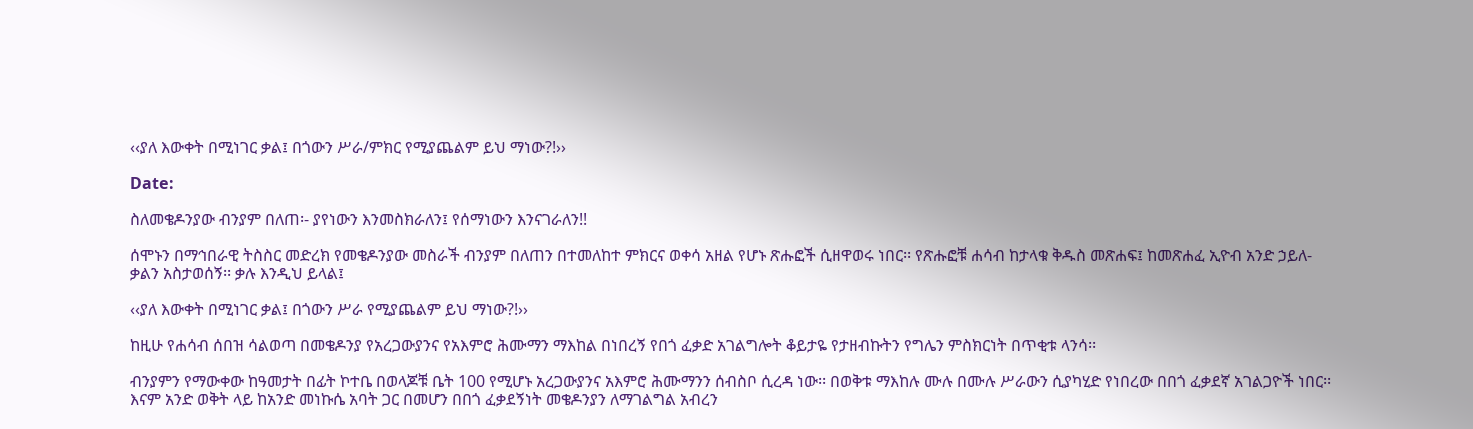‹‹ያለ እውቀት በሚነገር ቃል፤ በጎውን ሥራ/ምክር የሚያጨልም ይህ ማነው?!››

Date:

ስለመቄዶንያው ብንያም በለጠ፡- ያየነውን እንመስክራለን፤ የሰማነውን እንናገራለን!!

ሰሞኑን በማኅበራዊ ትስስር መድረክ የመቄዶንያው መስራች ብንያም በለጠን በተመለከተ ምክርና ወቀሳ አዘል የሆኑ ጽሑፎች ሲዘዋወሩ ነበር፡፡ የጽሑፎቹ ሐሳብ ከታላቁ ቅዱስ መጽሐፍ፤ ከመጽሐፈ ኢዮብ አንድ ኃይለ-ቃልን አስታወሰኝ፡፡ ቃሉ እንዲህ ይላል፤

‹‹ያለ እውቀት በሚነገር ቃል፤ በጎውን ሥራ የሚያጨልም ይህ ማነው?!››

ከዚሁ የሐሳብ ሰበዝ ሳልወጣ በመቄዶንያ የአረጋውያንና የአእምሮ ሕሙማን ማእከል በነበረኝ የበጎ ፈቃድ አገልግሎት ቆይታዬ የታዘብኩትን የግሌን ምስክርነት በጥቂቱ ላንሳ፡፡

ብንያምን የማውቀው ከዓመታት በፊት ኮተቤ በወላጆቹ ቤት 100 የሚሆኑ አረጋውያንና አእምሮ ሕሙማንን ሰብስቦ ሲረዳ ነው፡፡ በወቅቱ ማእከሉ ሙሉ በሙሉ ሥራውን ሲያካሂድ የነበረው በበጎ ፈቃደኛ አገልጋዮች ነበር፡፡ እናም አንድ ወቅት ላይ ከአንድ መነኩሴ አባት ጋር በመሆን በበጎ ፈቃደኝነት መቄዶንያን ለማገልግል አብረን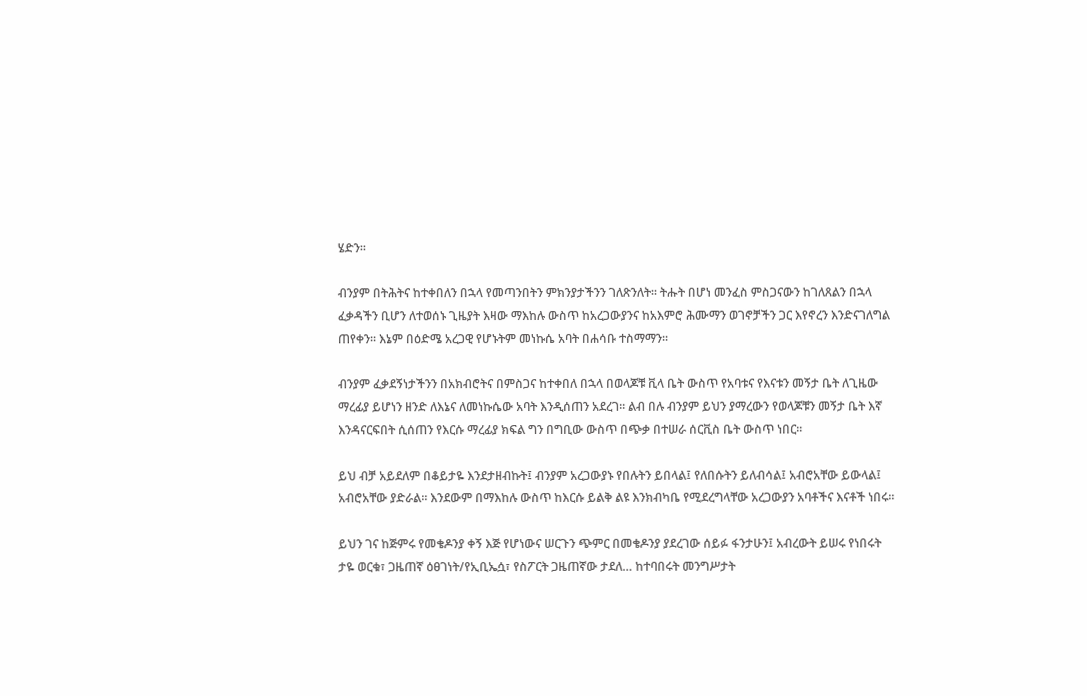ሄድን፡፡

ብንያም በትሕትና ከተቀበለን በኋላ የመጣንበትን ምክንያታችንን ገለጽንለት፡፡ ትሑት በሆነ መንፈስ ምስጋናውን ከገለጸልን በኋላ ፈቃዳችን ቢሆን ለተወሰኑ ጊዜያት እዛው ማእከሉ ውስጥ ከአረጋውያንና ከአእምሮ ሕሙማን ወገኖቻችን ጋር እየኖረን እንድናገለግል ጠየቀን፡፡ እኔም በዕድሜ አረጋዊ የሆኑትም መነኩሴ አባት በሐሳቡ ተስማማን፡፡

ብንያም ፈቃደኝነታችንን በአክብሮትና በምስጋና ከተቀበለ በኋላ በወላጆቹ ቪላ ቤት ውስጥ የአባቱና የእናቱን መኝታ ቤት ለጊዜው ማረፊያ ይሆነን ዘንድ ለእኔና ለመነኩሴው አባት እንዲሰጠን አደረገ፡፡ ልብ በሉ ብንያም ይህን ያማረውን የወላጆቹን መኝታ ቤት እኛ እንዳናርፍበት ሲሰጠን የእርሱ ማረፊያ ክፍል ግን በግቢው ውስጥ በጭቃ በተሠራ ሰርቪስ ቤት ውስጥ ነበር፡፡

ይህ ብቻ አይደለም በቆይታዬ እንደታዘብኩት፤ ብንያም አረጋውያኑ የበሉትን ይበላል፤ የለበሱትን ይለብሳል፤ አብሮአቸው ይውላል፤ አብሮአቸው ያድራል፡፡ እንደውም በማእከሉ ውስጥ ከእርሱ ይልቅ ልዩ እንክብካቤ የሚደረግላቸው አረጋውያን አባቶችና እናቶች ነበሩ፡፡

ይህን ገና ከጅምሩ የመቄዶንያ ቀኝ እጅ የሆነውና ሠርጉን ጭምር በመቄዶንያ ያደረገው ሰይፉ ፋንታሁን፤ አብረውት ይሠሩ የነበሩት ታዬ ወርቁ፣ ጋዜጠኛ ዕፀገነት/የኢቢኤሷ፣ የስፖርት ጋዜጠኛው ታደለ… ከተባበሩት መንግሥታት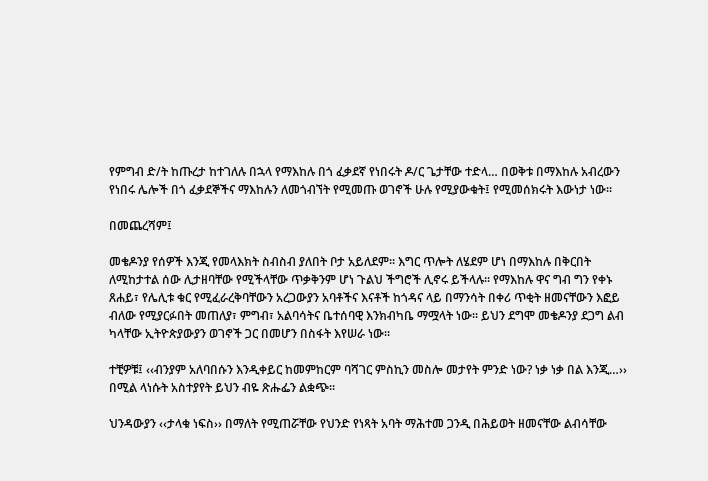የምግብ ድ/ት ከጡረታ ከተገለሉ በኋላ የማእከሉ በጎ ፈቃደኛ የነበሩት ዶ/ር ጌታቸው ተድላ… በወቅቱ በማእከሉ አብረውን የነበሩ ሌሎች በጎ ፈቃደኞችና ማእከሉን ለመጎብኘት የሚመጡ ወገኖች ሁሉ የሚያውቁት፤ የሚመሰክሩት እውነታ ነው፡፡

በመጨረሻም፤

መቄዶንያ የሰዎች እንጂ የመላእክት ስብስብ ያለበት ቦታ አይለደም፡፡ እግር ጥሎት ለሄደም ሆነ በማእከሉ በቅርበት ለሚከታተል ሰው ሊታዘባቸው የሚችላቸው ጥቃቅንም ሆነ ጉልህ ችግሮች ሊኖሩ ይችላሉ፡፡ የማእከሉ ዋና ግብ ግን የቀኑ ጸሐይ፣ የሌሊቱ ቁር የሚፈራረቅባቸውን አረጋውያን አባቶችና እናቶች ከጎዳና ላይ በማንሳት በቀሪ ጥቂት ዘመናቸውን እፎይ ብለው የሚያርፉበት መጠለያ፣ ምግብ፣ አልባሳትና ቤተሰባዊ እንክብካቤ ማሟላት ነው፡፡ ይህን ደግሞ መቄዶንያ ደጋግ ልብ ካላቸው ኢትዮጵያውያን ወገኖች ጋር በመሆን በስፋት እየሠራ ነው፡፡

ተቺዎቹ፤ ‹‹ብንያም አለባበሱን እንዲቀይር ከመምከርም ባሻገር ምስኪን መስሎ መታየት ምንድ ነው? ነቃ ነቃ በል እንጂ…›› በሚል ላነሱት አስተያየት ይህን ብዬ ጽሑፌን ልቋጭ፡፡

ህንዳውያን ‹‹ታላቁ ነፍስ›› በማለት የሚጠሯቸው የህንድ የነጻት አባት ማሕተመ ጋንዲ በሕይወት ዘመናቸው ልብሳቸው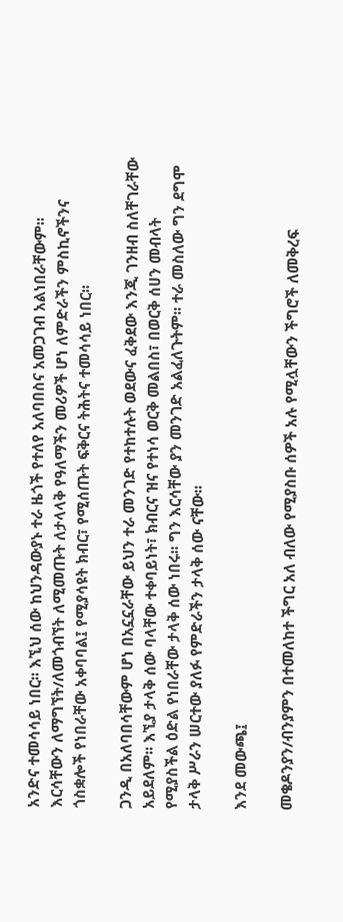አንድና ተመሳሳይ ነበር፡፡ እኚህ ሰው ከህንዳውያኑ ተራ ዜጎች የተለየ አለባበስና አመጋገብ አልነበራቸውም፡፡ እርሳቸውን ለማግኘት/ለመጎብኘት ለሚመጡት ለታላላቅ የዓለማችን መሪዎች ሆነ ለምድራችን ምስኪኖችንና ጎስቋሎች የነበራቸው አቀባባል፤ የሚያሳዩት ክብር፣ የሚሰጡት ፍቅርና ትሕትና ተመሳሳይ ነበር፡፡

ጋንዲ በአለባበሳቸውም ሆነ በአኗኗራቸው ይህን ተራ መንገድ የተከተሉት ወደውና ፈቅደው እንጂ ገንዘብ ስለቸገራቸው አይደለም፡፡ እኚያ ታላቅ ሰው ባላቸው ተቀባይነት፣ ክብርና ዝና የተነሳ ወርቅ መልበስ፣ በወርቅ ሰሀን መብላት የሚያስችል ዕድል የነበራቸው ታላቅ ሰው ነበሩ፡፡ ግን እርሳቸው ያን መንገድ አልፈለጉትም፡፡ ተራ መስለው ግን ደግሞ ታላቅ ሥራን ሠርተው ያለፉ የምድራችን ታላቅ ሰው ናቸው፡፡

እንደ መውጫ፤

መቄዶንያን/ብንያምን በተመለከተ ችግር አለ ብለው የሚያስቡ ሰዎች አሉ የሚሏቸውን ችግሮች ለመቅረፍ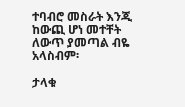ተባብሮ መስራት እንጂ ከውጪ ሆነ መተቸት ለውጥ ያመጣል ብዬ አላስብም፡

ታላቁ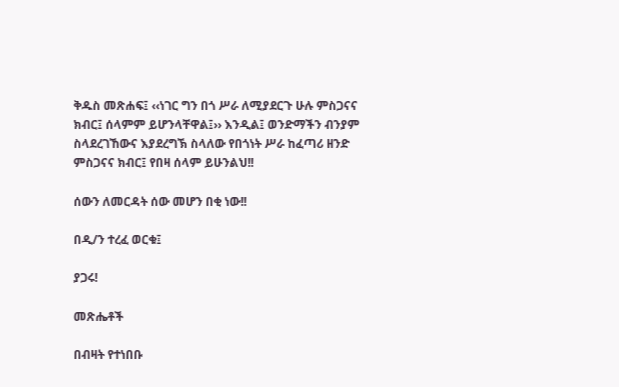ቅዱስ መጽሐፍ፤ ‹‹ነገር ግን በጎ ሥራ ለሚያደርጉ ሁሉ ምስጋናና ክብር፤ ሰላምም ይሆንላቸዋል፤›› እንዲል፤ ወንድማችን ብንያም ስላደረገኸውና እያደረግኽ ስላለው የበጎነት ሥራ ከፈጣሪ ዘንድ ምስጋናና ክብር፤ የበዛ ሰላም ይሁንልህ!!

ሰውን ለመርዳት ሰው መሆን በቂ ነው!!

በዲ/ን ተረፈ ወርቁ፤

ያጋሩ!

መጽሔቶች

በብዛት የተነበቡ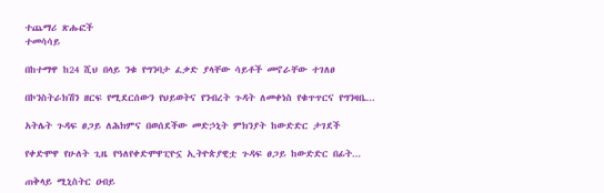ተጨማሪ ጽሑፎች
ተመሳሳይ

በከተማዋ ከ24 ሺህ በላይ ንቁ የግንባታ ፈቃድ ያላቸው ሳይቶች መኖራቸው ተገለፀ

በኮንስትራክሽን ዘርፍ የሚደርሰውን የህይወትና የንብረት ጉዳት ለመቀነስ የቁጥጥርና የግንዛቤ...

አትሌት ጉዳፍ ፀጋይ ለሕክምና በወሰደችው መድኃኒት ምክንያት ከውድድር ታገደች

የቀድሞዋ የሁለት ጊዜ የዓለየቀድሞዋፒዮኗ ኢትዮጵያዊቷ ጉዳፍ ፀጋይ ከውድድር በፊት...

ጠቅላይ ሚኒስትር ዐብይ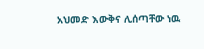አህመድ እውቅና ሊሰጣቸው ነዉ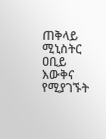ጠቅላይ ሚኒስትር ዐቢይ እውቅና የሚያገኙት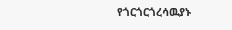የጎርጎርጎረሳዉያኑ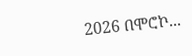2026 በሞሮኮ...